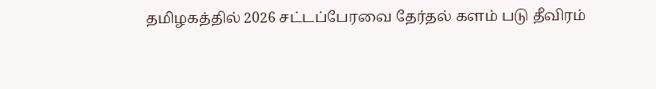தமிழகத்தில் 2026 சட்டப்பேரவை தேர்தல் களம் படு தீவிரம்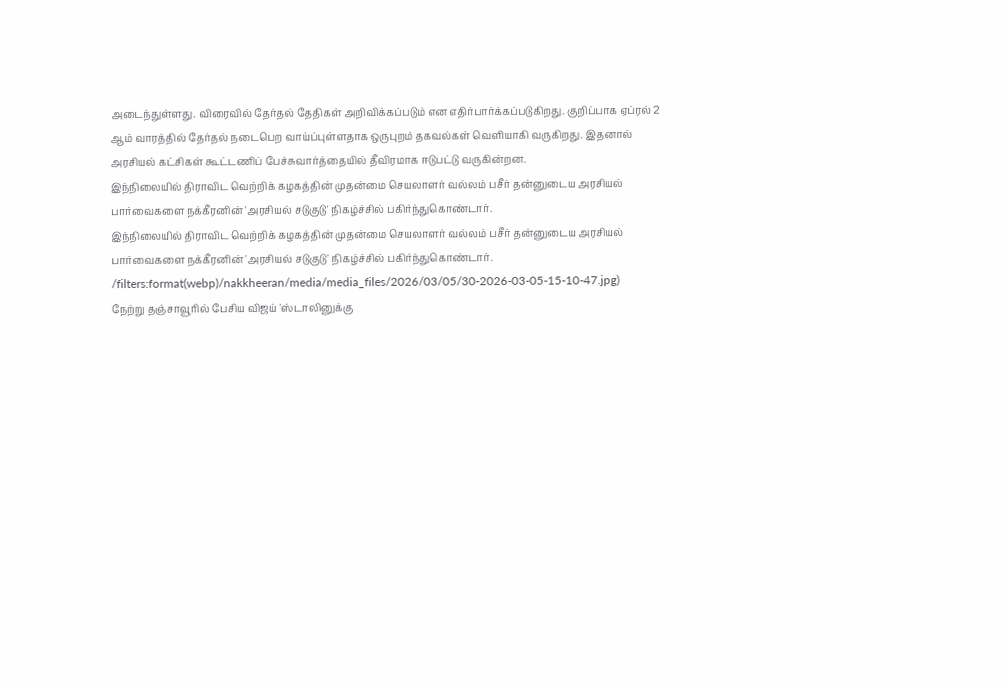அடைந்துள்ளது. விரைவில் தேர்தல் தேதிகள் அறிவிக்கப்படும் என எதிர்பார்க்கப்படுகிறது. குறிப்பாக ஏப்ரல் 2 ஆம் வாரத்தில் தேர்தல் நடைபெற வாய்ப்புள்ளதாக ஒருபுறம் தகவல்கள் வெளியாகி வருகிறது. இதனால் அரசியல் கட்சிகள் கூட்டணிப் பேச்சுவார்த்தையில் தீவிரமாக ஈடுபட்டு வருகின்றன.
இந்நிலையில் திராவிட வெற்றிக் கழகத்தின் முதன்மை செயலாளர் வல்லம் பசீர் தன்னுடைய அரசியல் பார்வைகளை நக்கீரனின் 'அரசியல் சடுகுடு' நிகழ்ச்சில் பகிர்ந்துகொண்டார்.
இந்நிலையில் திராவிட வெற்றிக் கழகத்தின் முதன்மை செயலாளர் வல்லம் பசீர் தன்னுடைய அரசியல் பார்வைகளை நக்கீரனின் 'அரசியல் சடுகுடு' நிகழ்ச்சில் பகிர்ந்துகொண்டார்.
/filters:format(webp)/nakkheeran/media/media_files/2026/03/05/30-2026-03-05-15-10-47.jpg)
நேற்று தஞ்சாவூரில் பேசிய விஜய் 'ஸ்டாலினுக்கு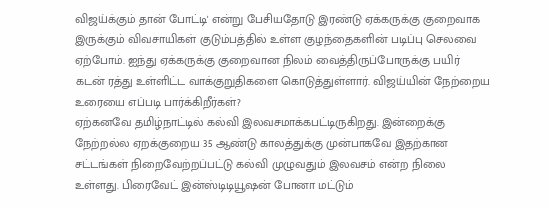விஜய்க்கும் தான் போட்டி' என்று பேசியதோடு இரண்டு ஏக்கருக்கு குறைவாக இருக்கும் விவசாயிகள் குடும்பத்தில் உள்ள குழந்தைகளின் படிப்பு செலவை ஏற்போம். ஐந்து ஏக்கருக்கு குறைவான நிலம் வைத்திருப்போருக்கு பயிர் கடன் ரத்து உள்ளிட்ட வாக்குறுதிகளை கொடுத்துள்ளார். விஜய்யின் நேற்றைய உரையை எப்படி பார்க்கிறீர்கள்?
ஏற்கனவே தமிழ்நாட்டில் கல்வி இலவசமாக்கபட்டிருகிறது. இன்றைக்கு நேற்றல்ல ஏறக்குறைய 35 ஆண்டு காலத்துக்கு முன்பாகவே இதற்கான சட்டங்கள் நிறைவேற்றப்பட்டு கல்வி முழுவதும் இலவசம் என்ற நிலை உள்ளது. பிரைவேட் இன்ஸ்டிடியூஷன் போனா மட்டும்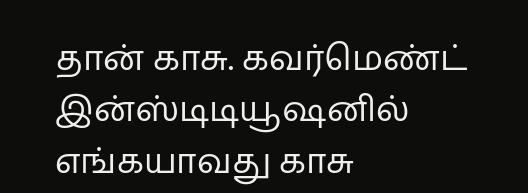தான் காசு. கவர்மெண்ட் இன்ஸ்டிடியூஷனில் எங்கயாவது காசு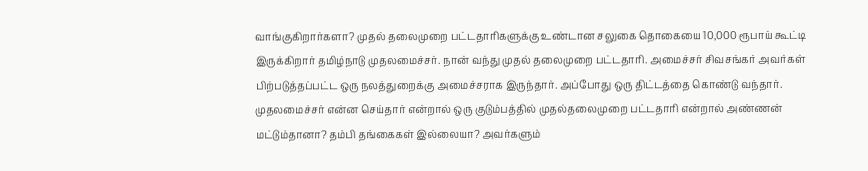வாங்குகிறார்களா? முதல் தலைமுறை பட்டதாரிகளுக்கு உண்டான சலுகை தொகையை 10,000 ரூபாய் கூட்டி இருக்கிறார் தமிழ்நாடு முதலமைச்சர். நான் வந்து முதல் தலைமுறை பட்டதாரி. அமைச்சர் சிவசங்கர் அவர்கள் பிற்படுத்தப்பட்ட ஒரு நலத்துறைக்கு அமைச்சராக இருந்தார். அப்போது ஒரு திட்டத்தை கொண்டு வந்தார். முதலமைச்சர் என்ன செய்தார் என்றால் ஒரு குடும்பத்தில் முதல்தலைமுறை பட்டதாரி என்றால் அண்ணன் மட்டும்தானா? தம்பி தங்கைகள் இல்லையா? அவர்களும்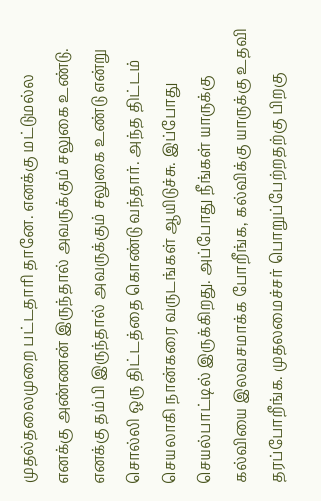முதல்தலைமுறை பட்டதாரி தானே. எனக்கு மட்டுமல்ல எனக்கு அண்ணன் இருந்தால் அவருக்கும் சலுகை உண்டு. எனக்கு தம்பி இருந்தால் அவருக்கும் சலுகை உண்டு என்று சொல்லி ஒரு திட்டத்தை கொண்டு வந்தார். அந்த திட்டம் செயலாகி நான்கரை வருடங்கள் ஆயிடுச்சு. இப்போது செயல்பாட்டில் இருக்கிறது. அப்போது நீங்கள் யாருக்கு கல்வியை இலவசமாக்க போறீங்க, கல்விக்கு யாருக்கு உதவி தரப்போறீங்க. முதலமைச்சர் பொறுப்பேற்றதற்கு பிறகு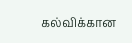கல்விக்கான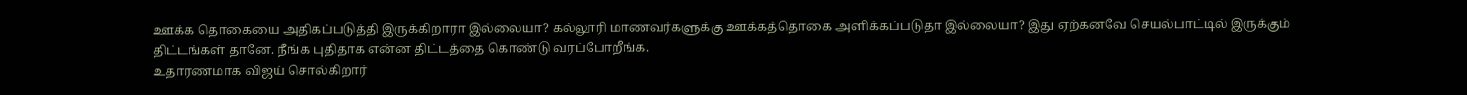ஊக்க தொகையை அதிகப்படுத்தி இருக்கிறாரா இல்லையா? கல்லூரி மாணவர்களுக்கு ஊக்கத்தொகை அளிக்கப்படுதா இல்லையா? இது ஏற்கனவே செயல்பாட்டில் இருக்கும் திட்டங்கள் தானே. நீங்க புதிதாக என்ன திட்டத்தை கொண்டு வரப்போறீங்க.
உதாரணமாக விஜய் சொல்கிறார்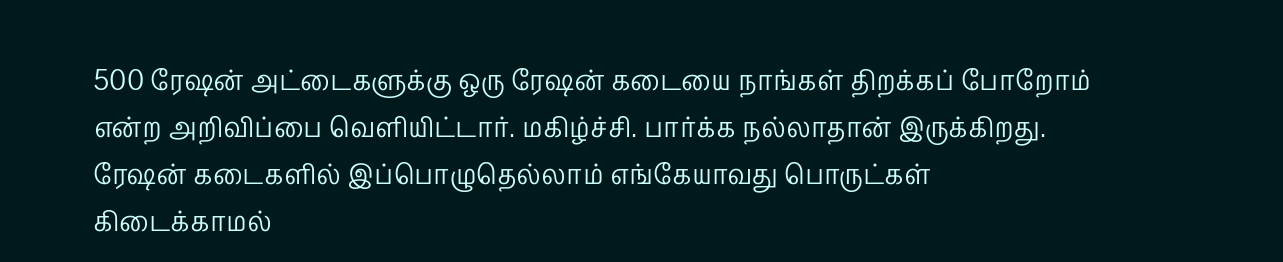500 ரேஷன் அட்டைகளுக்கு ஒரு ரேஷன் கடையை நாங்கள் திறக்கப் போறோம் என்ற அறிவிப்பை வெளியிட்டார். மகிழ்ச்சி. பார்க்க நல்லாதான் இருக்கிறது. ரேஷன் கடைகளில் இப்பொழுதெல்லாம் எங்கேயாவது பொருட்கள் கிடைக்காமல்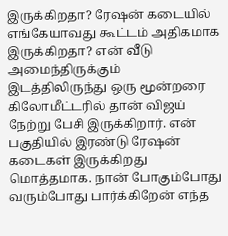இருக்கிறதா? ரேஷன் கடையில் எங்கேயாவது கூட்டம் அதிகமாக இருக்கிறதா? என் வீடு அமைந்திருக்கும் இடத்திலிருந்து ஒரு மூன்றரை கிலோமீட்டரில் தான் விஜய் நேற்று பேசி இருக்கிறார். என் பகுதியில் இரண்டு ரேஷன் கடைகள் இருக்கிறது மொத்தமாக. நான் போகும்போது வரும்போது பார்க்கிறேன் எந்த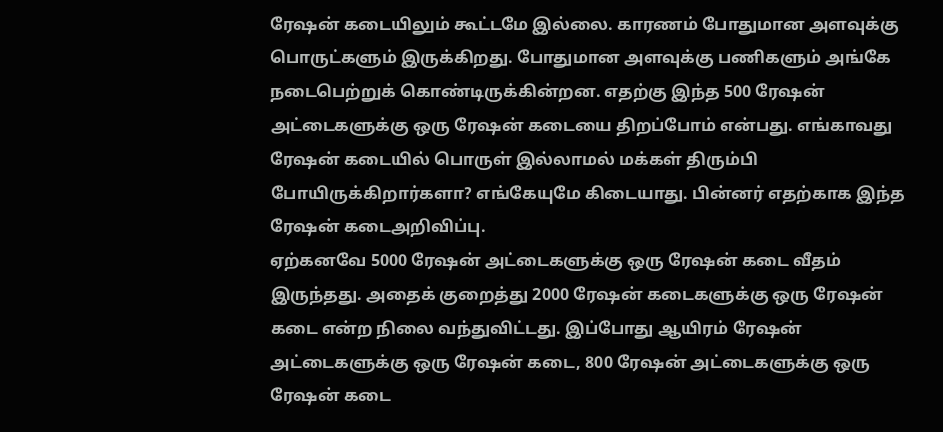ரேஷன் கடையிலும் கூட்டமே இல்லை. காரணம் போதுமான அளவுக்கு பொருட்களும் இருக்கிறது. போதுமான அளவுக்கு பணிகளும் அங்கே நடைபெற்றுக் கொண்டிருக்கின்றன. எதற்கு இந்த 500 ரேஷன் அட்டைகளுக்கு ஒரு ரேஷன் கடையை திறப்போம் என்பது. எங்காவது ரேஷன் கடையில் பொருள் இல்லாமல் மக்கள் திரும்பி போயிருக்கிறார்களா? எங்கேயுமே கிடையாது. பின்னர் எதற்காக இந்த ரேஷன் கடைஅறிவிப்பு.
ஏற்கனவே 5000 ரேஷன் அட்டைகளுக்கு ஒரு ரேஷன் கடை வீதம் இருந்தது. அதைக் குறைத்து 2000 ரேஷன் கடைகளுக்கு ஒரு ரேஷன் கடை என்ற நிலை வந்துவிட்டது. இப்போது ஆயிரம் ரேஷன் அட்டைகளுக்கு ஒரு ரேஷன் கடை, 800 ரேஷன் அட்டைகளுக்கு ஒரு ரேஷன் கடை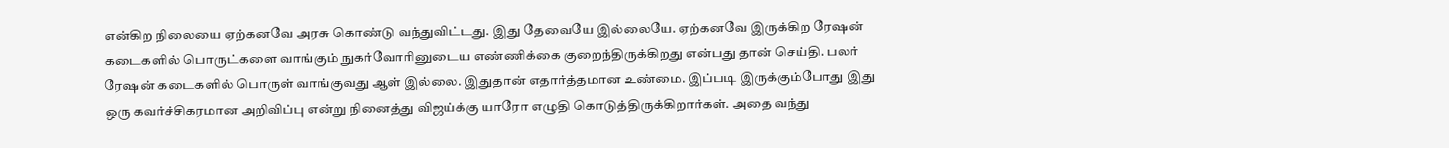என்கிற நிலையை ஏற்கனவே அரசு கொண்டு வந்துவிட்டது. இது தேவையே இல்லையே. ஏற்கனவே இருக்கிற ரேஷன் கடைகளில் பொருட்களை வாங்கும் நுகர்வோரினுடைய எண்ணிக்கை குறைந்திருக்கிறது என்பது தான் செய்தி. பலர் ரேஷன் கடைகளில் பொருள் வாங்குவது ஆள் இல்லை. இதுதான் எதார்த்தமான உண்மை. இப்படி இருக்கும்போது இது ஒரு கவர்ச்சிகரமான அறிவிப்பு என்று நினைத்து விஜய்க்கு யாரோ எழுதி கொடுத்திருக்கிறார்கள். அதை வந்து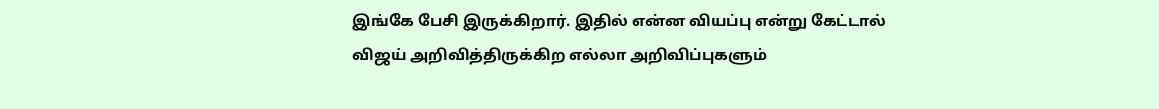இங்கே பேசி இருக்கிறார். இதில் என்ன வியப்பு என்று கேட்டால் விஜய் அறிவித்திருக்கிற எல்லா அறிவிப்புகளும்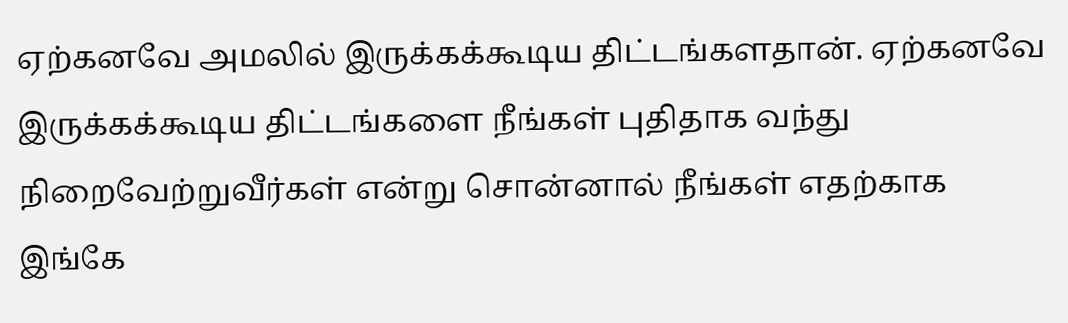ஏற்கனவே அமலில் இருக்கக்கூடிய திட்டங்களதான். ஏற்கனவே இருக்கக்கூடிய திட்டங்களை நீங்கள் புதிதாக வந்து நிறைவேற்றுவீர்கள் என்று சொன்னால் நீங்கள் எதற்காக இங்கே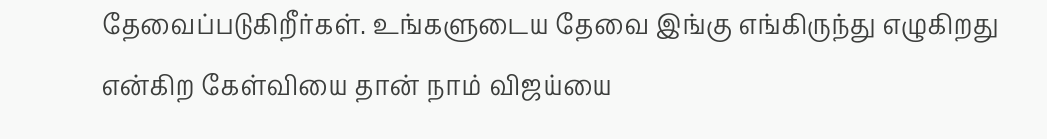தேவைப்படுகிறீர்கள். உங்களுடைய தேவை இங்கு எங்கிருந்து எழுகிறது என்கிற கேள்வியை தான் நாம் விஜய்யை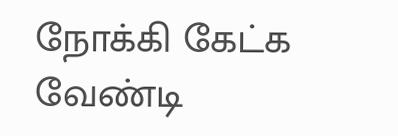நோக்கி கேட்க வேண்டி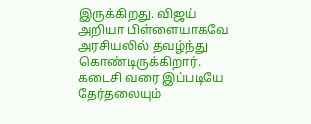இருக்கிறது. விஜய் அறியா பிள்ளையாகவே அரசியலில் தவழ்ந்து கொண்டிருக்கிறார். கடைசி வரை இப்படியே தேர்தலையும்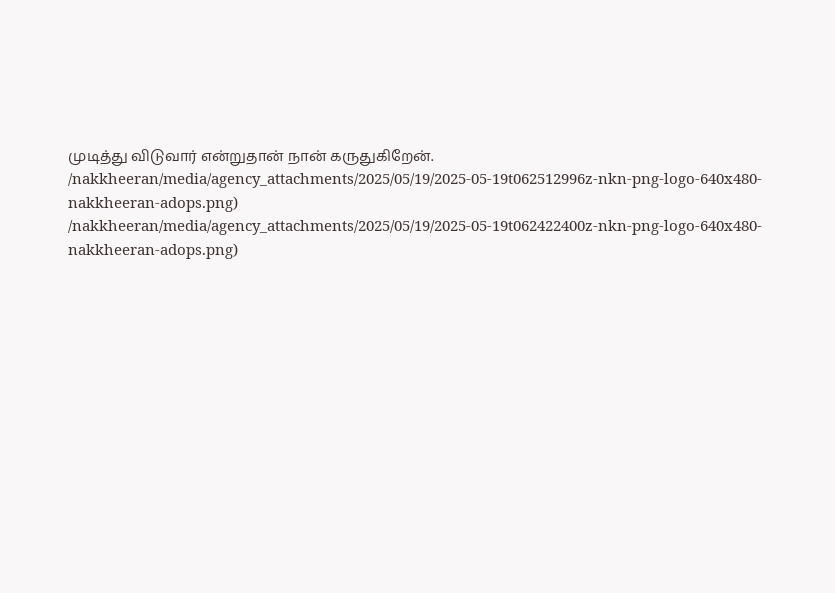முடித்து விடுவார் என்றுதான் நான் கருதுகிறேன்.
/nakkheeran/media/agency_attachments/2025/05/19/2025-05-19t062512996z-nkn-png-logo-640x480-nakkheeran-adops.png)
/nakkheeran/media/agency_attachments/2025/05/19/2025-05-19t062422400z-nkn-png-logo-640x480-nakkheeran-adops.png)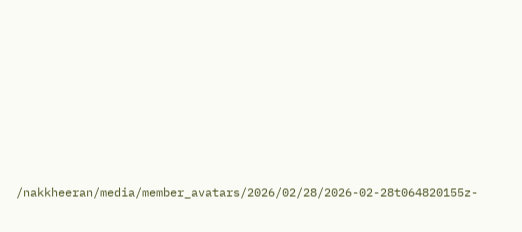/nakkheeran/media/member_avatars/2026/02/28/2026-02-28t064820155z-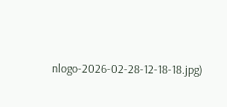nlogo-2026-02-28-12-18-18.jpg)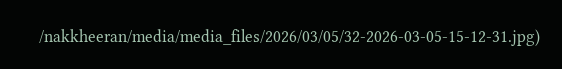/nakkheeran/media/media_files/2026/03/05/32-2026-03-05-15-12-31.jpg)